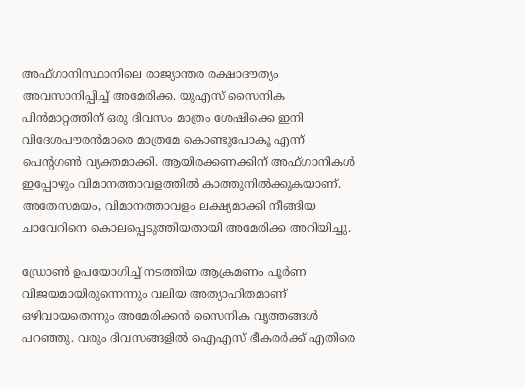അഫ്ഗാനിസ്ഥാനിലെ രാജ്യാന്തര രക്ഷാദൗത്യം അവസാനിപ്പിച്ച്‌ അമേരിക്ക. യുഎസ് സൈനിക പിന്‍മാറ്റത്തിന് ഒരു ദിവസം മാത്രം ശേഷിക്കെ ഇനി വിദേശപൗരന്‍മാരെ മാത്രമേ കൊണ്ടുപോകൂ എന്ന് പെന്‍റഗണ്‍ വ്യക്തമാക്കി. ആയിരക്കണക്കിന് അഫ്ഗാനികള്‍ ഇപ്പോഴും വിമാനത്താവളത്തില്‍ കാത്തുനില്‍ക്കുകയാണ്. അതേസമയം, വിമാനത്താവളം ലക്ഷ്യമാക്കി നീങ്ങിയ ചാവേറിനെ കൊലപ്പെടുത്തിയതായി അമേരിക്ക അറിയിച്ചു.

ഡ്രോണ്‍ ഉപയോഗിച്ച്‌ നടത്തിയ ആക്രമണം പൂര്‍ണ വിജയമായിരുന്നെന്നും വലിയ അത്യാഹിതമാണ് ഒഴിവായതെന്നും അമേരിക്കന്‍ സൈനിക വൃത്തങ്ങള്‍ പറഞ്ഞു. വരും ദിവസങ്ങളില്‍ ഐഎസ് ഭീകരര്‍ക്ക് എതിരെ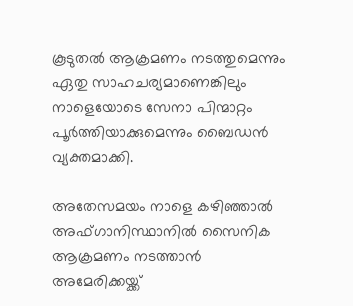കൂടുതല്‍ ആക്രമണം നടത്തുമെന്നും ഏതു സാഹചര്യമാണെങ്കിലും നാളെയോടെ സേനാ പിന്മാറ്റം പൂര്‍ത്തിയാക്കുമെന്നും ബൈഡന്‍ വ്യക്തമാക്കി.

അതേസമയം നാളെ കഴിഞ്ഞാല്‍ അഫ്ഗാനിസ്ഥാനില്‍ സൈനിക ആക്രമണം നടത്താന്‍ അമേരിക്കയ്ക്ക്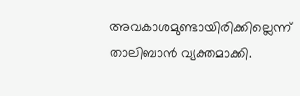അവകാശമുണ്ടായിരിക്കില്ലെന്ന് താലിബാന്‍ വ്യക്തമാക്കി.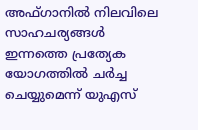അഫ്ഗാനില്‍ നിലവിലെ സാഹചര്യങ്ങള്‍ ഇന്നത്തെ പ്രത്യേക യോഗത്തില്‍ ചര്‍ച്ച ചെയ്യുമെന്ന് യുഎസ്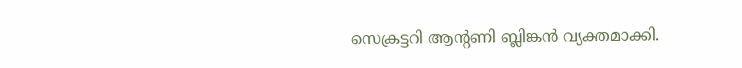സെക്രട്ടറി ആന്റണി ബ്ലിങ്കന്‍ വ്യക്തമാക്കി.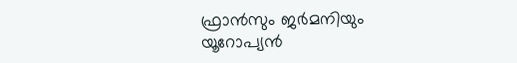ഫ്രാന്‍സും ജര്‍മനിയും യൂറോപ്യന്‍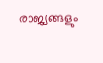രാജ്യങ്ങളും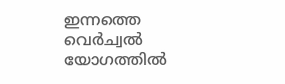ഇന്നത്തെ വെര്‍ച്വല്‍ യോഗത്തില്‍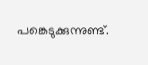പങ്കെടുക്കുന്നുണ്ട്.